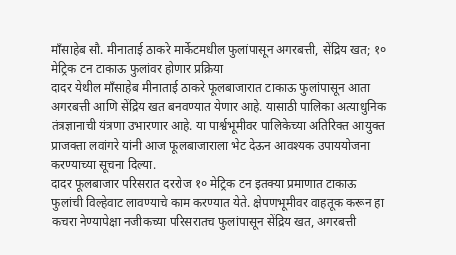माँसाहेब सौ. मीनाताई ठाकरे मार्केटमधील फुलांपासून अगरबत्ती, सेंद्रिय खत; १० मेट्रिक टन टाकाऊ फुलांवर होणार प्रक्रिया
दादर येथील माँसाहेब मीनाताई ठाकरे फूलबाजारात टाकाऊ फुलांपासून आता अगरबत्ती आणि सेंद्रिय खत बनवण्यात येणार आहे. यासाठी पालिका अत्याधुनिक तंत्रज्ञानाची यंत्रणा उभारणार आहे. या पार्श्वभूमीवर पालिकेच्या अतिरिक्त आयुक्त प्राजक्ता लवांगरे यांनी आज फूलबाजाराला भेट देऊन आवश्यक उपाययोजना करण्याच्या सूचना दिल्या.
दादर फूलबाजार परिसरात दररोज १० मेट्रिक टन इतक्या प्रमाणात टाकाऊ फुलांची विल्हेवाट लावण्याचे काम करण्यात येते. क्षेपणभूमीवर वाहतूक करून हा कचरा नेण्यापेक्षा नजीकच्या परिसरातच फुलांपासून सेंद्रिय खत, अगरबत्ती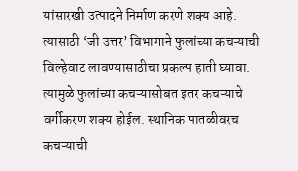यांसारखी उत्पादने निर्माण करणे शक्य आहे. त्यासाठी ‘जी उत्तर’ विभागाने फुलांच्या कचऱ्याची विल्हेवाट लावण्यासाठीचा प्रकल्प हाती घ्यावा. त्यामुळे फुलांच्या कचऱ्यासोबत इतर कचऱ्याचे वर्गीकरण शक्य होईल. स्थानिक पातळीवरच कचऱ्याची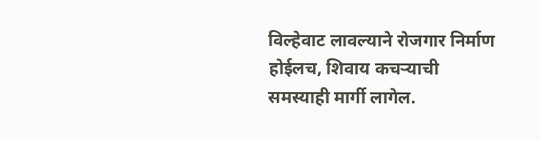विल्हेवाट लावल्याने रोजगार निर्माण होईलच, शिवाय कचऱ्याची समस्याही मार्गी लागेल.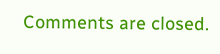Comments are closed.